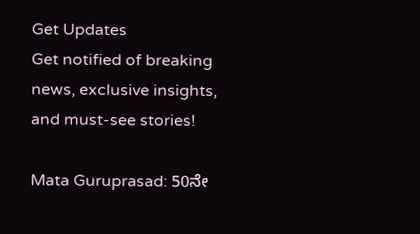Get Updates
Get notified of breaking news, exclusive insights, and must-see stories!

Mata Guruprasad: 50ನೇ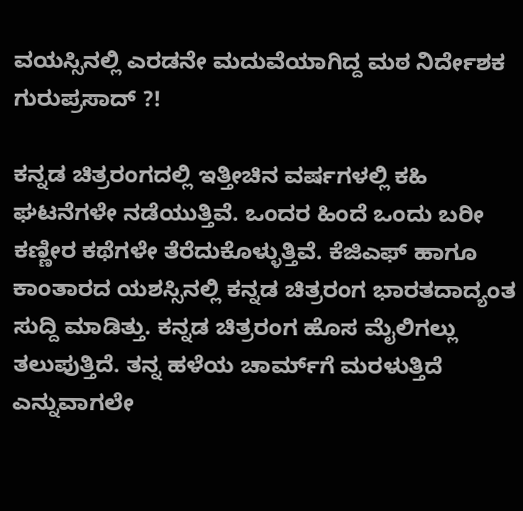ವಯಸ್ಸಿನಲ್ಲಿ ಎರಡನೇ ಮದುವೆಯಾಗಿದ್ದ ಮಠ ನಿರ್ದೇಶಕ ಗುರುಪ್ರಸಾದ್‌ ?!

ಕನ್ನಡ ಚಿತ್ರರಂಗದಲ್ಲಿ ಇತ್ತೀಚಿನ ವರ್ಷಗಳಲ್ಲಿ ಕಹಿ ಘಟನೆಗಳೇ ನಡೆಯುತ್ತಿವೆ. ಒಂದರ ಹಿಂದೆ ಒಂದು ಬರೀ ಕಣ್ಣೀರ ಕಥೆಗಳೇ ತೆರೆದುಕೊಳ್ಳುತ್ತಿವೆ. ಕೆಜಿಎಫ್ ಹಾಗೂ ಕಾಂತಾರದ ಯಶಸ್ಸಿನಲ್ಲಿ ಕನ್ನಡ ಚಿತ್ರರಂಗ ಭಾರತದಾದ್ಯಂತ ಸುದ್ದಿ ಮಾಡಿತ್ತು. ಕನ್ನಡ ಚಿತ್ರರಂಗ ಹೊಸ ಮೈಲಿಗಲ್ಲು ತಲುಪುತ್ತಿದೆ. ತನ್ನ ಹಳೆಯ ಚಾರ್ಮ್‌ಗೆ ಮರಳುತ್ತಿದೆ ಎನ್ನುವಾಗಲೇ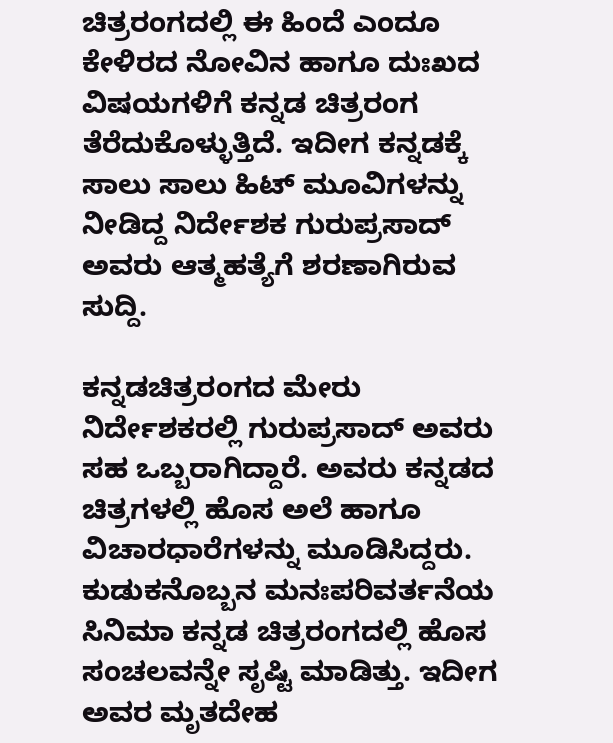ಚಿತ್ರರಂಗದಲ್ಲಿ ಈ ಹಿಂದೆ ಎಂದೂ ಕೇಳಿರದ ನೋವಿನ ಹಾಗೂ ದುಃಖದ ವಿಷಯಗಳಿಗೆ ಕನ್ನಡ ಚಿತ್ರರಂಗ ತೆರೆದುಕೊಳ್ಳುತ್ತಿದೆ. ಇದೀಗ ಕನ್ನಡಕ್ಕೆ ಸಾಲು ಸಾಲು ಹಿಟ್‌ ಮೂವಿಗಳನ್ನು ನೀಡಿದ್ದ ನಿರ್ದೇಶಕ ಗುರುಪ್ರಸಾದ್ ಅವರು ಆತ್ಮಹತ್ಯೆಗೆ ಶರಣಾಗಿರುವ ಸುದ್ದಿ.

ಕನ್ನಡಚಿತ್ರರಂಗದ ಮೇರು ನಿರ್ದೇಶಕರಲ್ಲಿ ಗುರುಪ್ರಸಾದ್‌ ಅವರು ಸಹ ಒಬ್ಬರಾಗಿದ್ದಾರೆ. ಅವರು ಕನ್ನಡದ ಚಿತ್ರಗಳಲ್ಲಿ ಹೊಸ ಅಲೆ ಹಾಗೂ ವಿಚಾರಧಾರೆಗಳನ್ನು ಮೂಡಿಸಿದ್ದರು. ಕುಡುಕನೊಬ್ಬನ ಮನಃಪರಿವರ್ತನೆಯ ಸಿನಿಮಾ ಕನ್ನಡ ಚಿತ್ರರಂಗದಲ್ಲಿ ಹೊಸ ಸಂಚಲವನ್ನೇ ಸೃಷ್ಟಿ ಮಾಡಿತ್ತು. ಇದೀಗ ಅವರ ಮೃತದೇಹ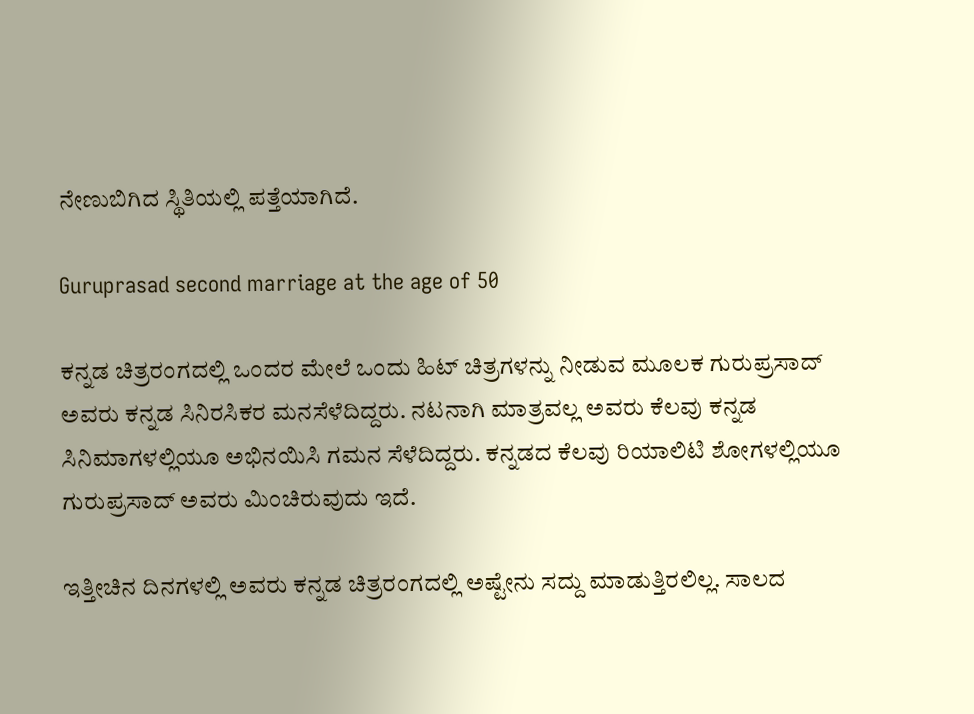ನೇಣುಬಿಗಿದ ಸ್ಥಿತಿಯಲ್ಲಿ ಪತ್ತೆಯಾಗಿದೆ.

Guruprasad second marriage at the age of 50

ಕನ್ನಡ ಚಿತ್ರರಂಗದಲ್ಲಿ ಒಂದರ ಮೇಲೆ ಒಂದು ಹಿಟ್‌ ಚಿತ್ರಗಳನ್ನು ನೀಡುವ ಮೂಲಕ ಗುರುಪ್ರಸಾದ್‌ ಅವರು ಕನ್ನಡ ಸಿನಿರಸಿಕರ ಮನಸೆಳೆದಿದ್ದರು. ನಟನಾಗಿ ಮಾತ್ರವಲ್ಲ ಅವರು ಕೆಲವು ಕನ್ನಡ ಸಿನಿಮಾಗಳಲ್ಲಿಯೂ ಅಭಿನಯಿಸಿ ಗಮನ ಸೆಳೆದಿದ್ದರು. ಕನ್ನಡದ ಕೆಲವು ರಿಯಾಲಿಟಿ ಶೋಗಳಲ್ಲಿಯೂ ಗುರುಪ್ರಸಾದ್‌ ಅವರು ಮಿಂಚಿರುವುದು ಇದೆ.

ಇತ್ತೀಚಿನ ದಿನಗಳಲ್ಲಿ ಅವರು ಕನ್ನಡ ಚಿತ್ರರಂಗದಲ್ಲಿ ಅಷ್ಟೇನು ಸದ್ದು ಮಾಡುತ್ತಿರಲಿಲ್ಲ. ಸಾಲದ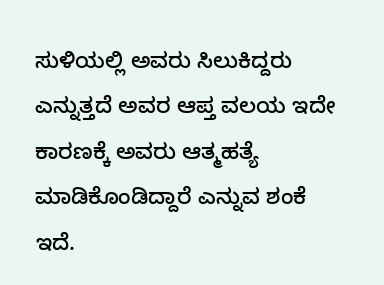ಸುಳಿಯಲ್ಲಿ ಅವರು ಸಿಲುಕಿದ್ದರು ಎನ್ನುತ್ತದೆ ಅವರ ಆಪ್ತ ವಲಯ ಇದೇ ಕಾರಣಕ್ಕೆ ಅವರು ಆತ್ಮಹತ್ಯೆ ಮಾಡಿಕೊಂಡಿದ್ದಾರೆ ಎನ್ನುವ ಶಂಕೆ ಇದೆ.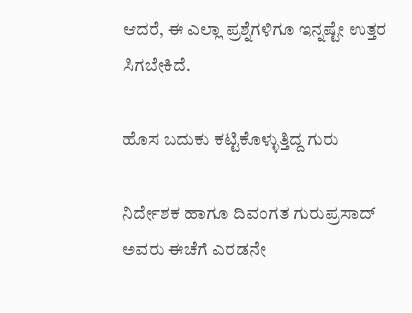ಆದರೆ, ಈ ಎಲ್ಲಾ ಪ್ರಶ್ನೆಗಳಿಗೂ ಇನ್ನಷ್ಟೇ ಉತ್ತರ ಸಿಗಬೇಕಿದೆ.

ಹೊಸ ಬದುಕು ಕಟ್ಟಿಕೊಳ್ಳುತ್ತಿದ್ದ ಗುರು

ನಿರ್ದೇಶಕ ಹಾಗೂ ದಿವಂಗತ ಗುರುಪ್ರಸಾದ್‌ ಅವರು ಈಚೆಗೆ ಎರಡನೇ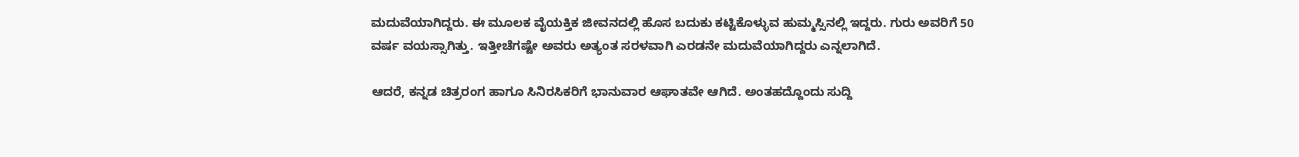ಮದುವೆಯಾಗಿದ್ದರು. ಈ ಮೂಲಕ ವೈಯಕ್ತಿಕ ಜೀವನದಲ್ಲಿ ಹೊಸ ಬದುಕು ಕಟ್ಟಿಕೊಳ್ಳುವ ಹುಮ್ಮಸ್ಸಿನಲ್ಲಿ ಇದ್ದರು. ಗುರು ಅವರಿಗೆ 50 ವರ್ಷ ವಯಸ್ಸಾಗಿತ್ತು. ಇತ್ತೀಚೆಗಷ್ಟೇ ಅವರು ಅತ್ಯಂತ ಸರಳವಾಗಿ ಎರಡನೇ ಮದುವೆಯಾಗಿದ್ದರು ಎನ್ನಲಾಗಿದೆ.

ಆದರೆ, ಕನ್ನಡ ಚಿತ್ರರಂಗ ಹಾಗೂ ಸಿನಿರಸಿಕರಿಗೆ ಭಾನುವಾರ ಆಘಾತವೇ ಆಗಿದೆ. ಅಂತಹದ್ದೊಂದು ಸುದ್ದಿ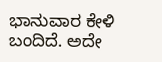ಭಾನುವಾರ ಕೇಳಿ ಬಂದಿದೆ. ಅದೇ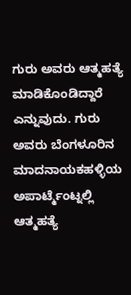ಗುರು ಅವರು ಆತ್ಮಹತ್ಯೆ ಮಾಡಿಕೊಂಡಿದ್ದಾರೆ ಎನ್ನುವುದು. ಗುರು ಅವರು ಬೆಂಗಳೂರಿನ ಮಾದನಾಯಕಹಳ್ಳಿಯ ಅಪಾರ್ಟ್ಮೆಂಟ್ನಲ್ಲಿ ಆತ್ಮಹತ್ಯೆ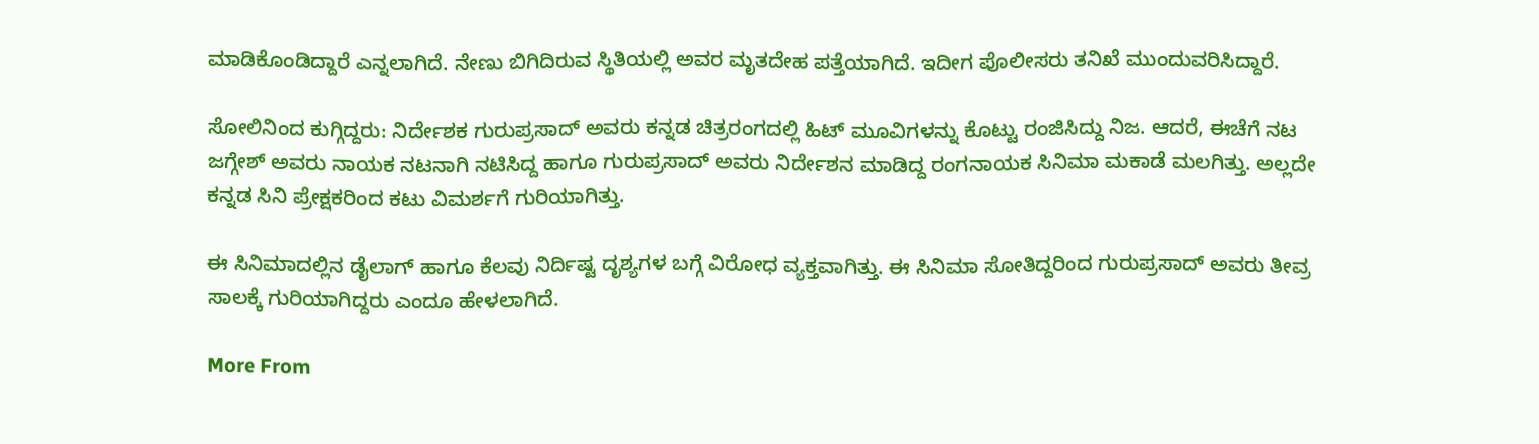ಮಾಡಿಕೊಂಡಿದ್ದಾರೆ ಎನ್ನಲಾಗಿದೆ. ನೇಣು ಬಿಗಿದಿರುವ ಸ್ಥಿತಿಯಲ್ಲಿ ಅವರ ಮೃತದೇಹ ಪತ್ತೆಯಾಗಿದೆ. ಇದೀಗ ಪೊಲೀಸರು ತನಿಖೆ ಮುಂದುವರಿಸಿದ್ದಾರೆ.

ಸೋಲಿನಿಂದ ಕುಗ್ಗಿದ್ದರು: ನಿರ್ದೇಶಕ ಗುರುಪ್ರಸಾದ್‌ ಅವರು ಕನ್ನಡ ಚಿತ್ರರಂಗದಲ್ಲಿ ಹಿಟ್‌ ಮೂವಿಗಳನ್ನು ಕೊಟ್ಟು ರಂಜಿಸಿದ್ದು ನಿಜ. ಆದರೆ, ಈಚೆಗೆ ನಟ ಜಗ್ಗೇಶ್‌ ಅವರು ನಾಯಕ ನಟನಾಗಿ ನಟಿಸಿದ್ದ ಹಾಗೂ ಗುರುಪ್ರಸಾದ್‌ ಅವರು ನಿರ್ದೇಶನ ಮಾಡಿದ್ದ ರಂಗನಾಯಕ ಸಿನಿಮಾ ಮಕಾಡೆ ಮಲಗಿತ್ತು. ಅಲ್ಲದೇ ಕನ್ನಡ ಸಿನಿ ಪ್ರೇಕ್ಷಕರಿಂದ ಕಟು ವಿಮರ್ಶಗೆ ಗುರಿಯಾಗಿತ್ತು.

ಈ ಸಿನಿಮಾದಲ್ಲಿನ ಡೈಲಾಗ್‌ ಹಾಗೂ ಕೆಲವು ನಿರ್ದಿಷ್ಟ ದೃಶ್ಯಗಳ ಬಗ್ಗೆ ವಿರೋಧ ವ್ಯಕ್ತವಾಗಿತ್ತು. ಈ ಸಿನಿಮಾ ಸೋತಿದ್ದರಿಂದ ಗುರುಪ್ರಸಾದ್‌ ಅವರು ತೀವ್ರ ಸಾಲಕ್ಕೆ ಗುರಿಯಾಗಿದ್ದರು ಎಂದೂ ಹೇಳಲಾಗಿದೆ.

More From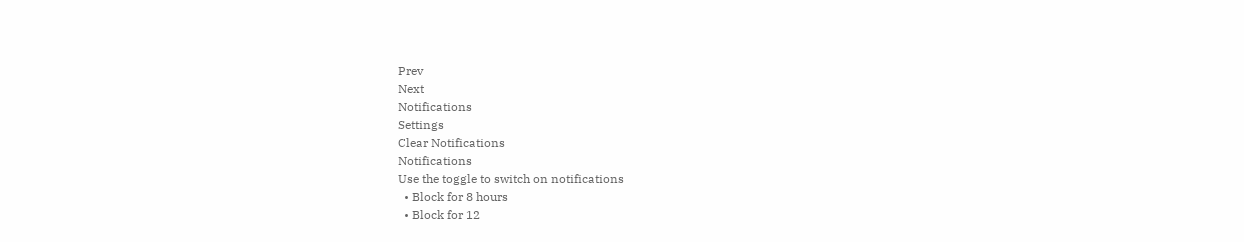Prev
Next
Notifications
Settings
Clear Notifications
Notifications
Use the toggle to switch on notifications
  • Block for 8 hours
  • Block for 12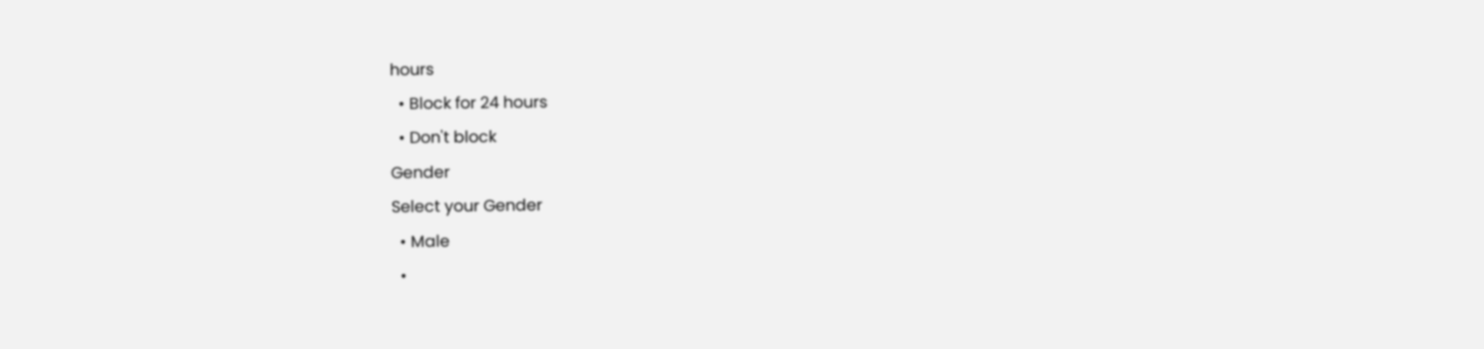hours
  • Block for 24 hours
  • Don't block
Gender
Select your Gender
  • Male
  •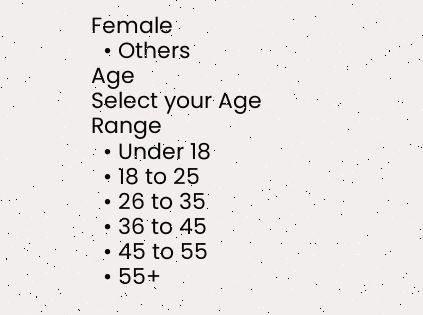Female
  • Others
Age
Select your Age Range
  • Under 18
  • 18 to 25
  • 26 to 35
  • 36 to 45
  • 45 to 55
  • 55+